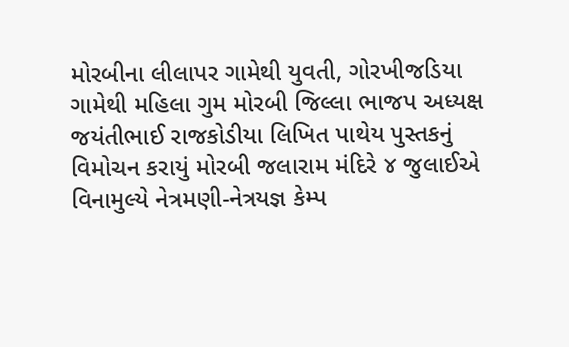મોરબીના લીલાપર ગામેથી યુવતી, ગોરખીજડિયા ગામેથી મહિલા ગુમ મોરબી જિલ્લા ભાજપ અધ્યક્ષ જયંતીભાઈ રાજકોડીયા લિખિત પાથેય પુસ્તકનું વિમોચન કરાયું મોરબી જલારામ મંદિરે ૪ જુલાઈએ વિનામુલ્યે નેત્રમણી-નેત્રયજ્ઞ કેમ્પ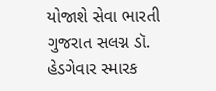યોજાશે સેવા ભારતી ગુજરાત સલગ્ન ડૉ. હેડગેવાર સ્મારક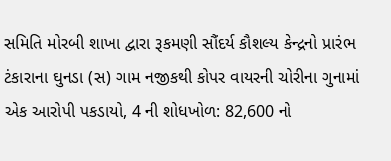સમિતિ મોરબી શાખા દ્વારા રૂકમણી સૌંદર્ય કૌશલ્ય કેન્દ્રનો પ્રારંભ ટંકારાના ઘુનડા (સ) ગામ નજીકથી કોપર વાયરની ચોરીના ગુનામાં એક આરોપી પકડાયો, 4 ની શોધખોળ: 82,600 નો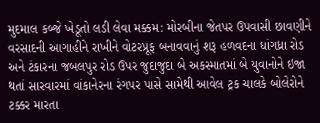મુદમાલ કબ્જે ખેડૂતો લડી લેવા મક્કમ: મોરબીના જેતપર ઉપવાસી છાવણીને વરસાદની આગાહીને રાખીને વોટરપ્રૂફ બનાવવાનું શરૂ હળવદના ધાંગધ્રા રોડ અને ટંકારના જબલપુર રોડ ઉપર જુદાજુદા બે અકસ્માતમાં બે યુવાનોને ઇજા થતાં સારવારમાં વાંકાનેરના રંગપર પાસે સામેથી આવેલ ટ્રક ચાલકે બોલેરોને ટક્કર મારતા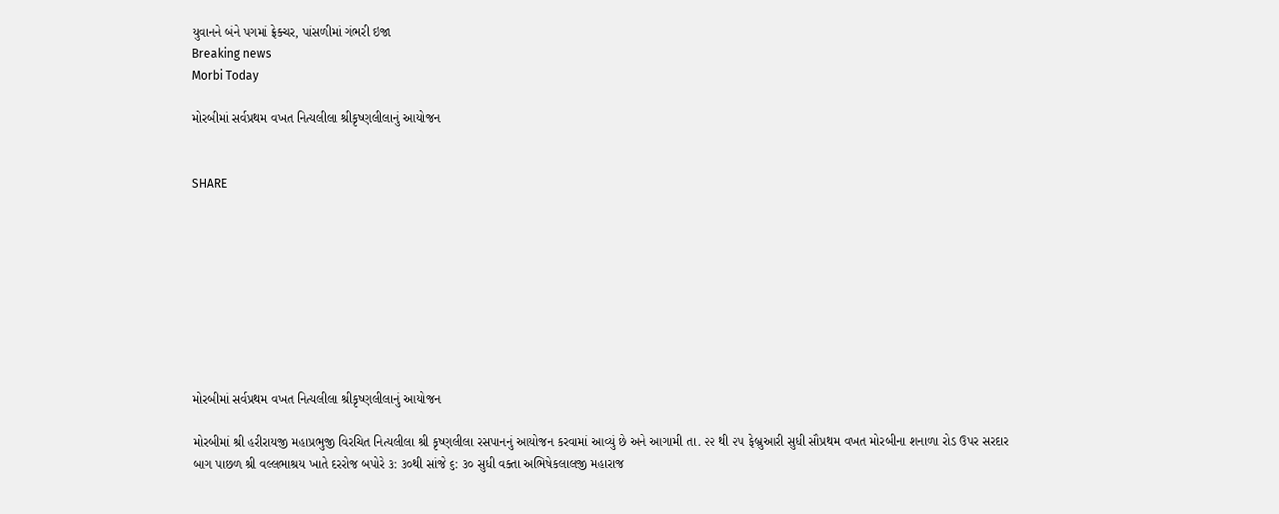યુવાનને બંને પગમાં ફ્રેક્ચર, પાંસળીમાં ગંભરી ઇજા
Breaking news
Morbi Today

મોરબીમાં સર્વપ્રથમ વખત નિત્યલીલા શ્રીકૃષ્ણલીલાનું આયોજન


SHARE









મોરબીમાં સર્વપ્રથમ વખત નિત્યલીલા શ્રીકૃષ્ણલીલાનું આયોજન

મોરબીમાં શ્રી હરીરાયજી મહાપ્રભુજી વિરચિત નિત્યલીલા શ્રી કૃષ્ણલીલા રસપાનનું આયોજન કરવામાં આવ્યું છે અને આગામી તા. ૨૨ થી ૨૫ ફેબ્રુઆરી સુધી સૌપ્રથમ વખત મોરબીના શનાળા રોડ ઉપર સરદાર બાગ પાછળ શ્રી વલ્લભાશ્રય ખાતે દરરોજ બપોરે ૩: ૩૦થી સાંજે ૬: ૩૦ સુધી વક્તા અભિષેકલાલજી મહારાજ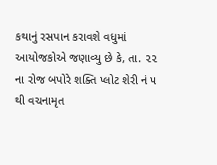કથાનું રસપાન કરાવશે વધુમાં આયોજકોએ જણાવ્યુ છે કે, તા. ૨૨ ના રોજ બપોરે શક્તિ પ્લોટ શેરી નં ૫ થી વચનામૃત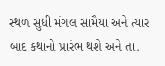સ્થળ સુધી મંગલ સામૈયા અને ત્યાર બાદ કથાનો પ્રારંભ થશે અને તા.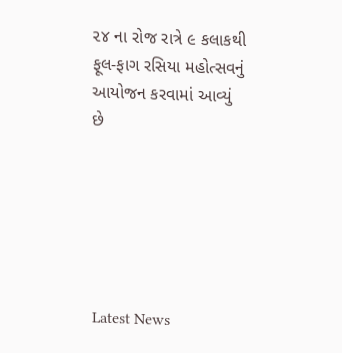૨૪ ના રોજ રાત્રે ૯ કલાકથી ફૂલ-ફાગ રસિયા મહોત્સવનું આયોજન કરવામાં આવ્યું છે






Latest News